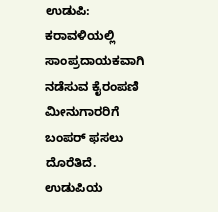ಉಡುಪಿ: ಕರಾವಳಿಯಲ್ಲಿ ಸಾಂಪ್ರದಾಯಕವಾಗಿ ನಡೆಸುವ ಕೈರಂಪಣಿ ಮೀನುಗಾರರಿಗೆ ಬಂಪರ್ ಫಸಲು ದೊರೆತಿದೆ. ಉಡುಪಿಯ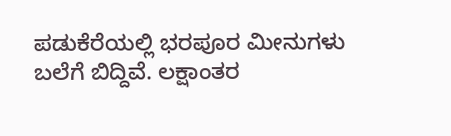ಪಡುಕೆರೆಯಲ್ಲಿ ಭರಪೂರ ಮೀನುಗಳು ಬಲೆಗೆ ಬಿದ್ದಿವೆ. ಲಕ್ಷಾಂತರ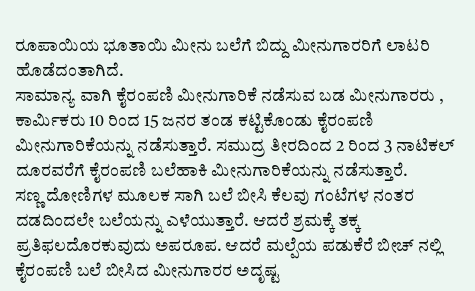ರೂಪಾಯಿಯ ಭೂತಾಯಿ ಮೀನು ಬಲೆಗೆ ಬಿದ್ದು ಮೀನುಗಾರರಿಗೆ ಲಾಟರಿ ಹೊಡೆದಂತಾಗಿದೆ.
ಸಾಮಾನ್ಯ ವಾಗಿ ಕೈರಂಪಣಿ ಮೀನುಗಾರಿಕೆ ನಡೆಸುವ ಬಡ ಮೀನುಗಾರರು , ಕಾರ್ಮಿಕರು 10 ರಿಂದ 15 ಜನರ ತಂಡ ಕಟ್ಟಿಕೊಂಡು ಕೈರಂಪಣಿ ಮೀನುಗಾರಿಕೆಯನ್ನು ನಡೆಸುತ್ತಾರೆ. ಸಮುದ್ರ ತೀರದಿಂದ 2 ರಿಂದ 3 ನಾಟಿಕಲ್ ದೂರವರೆಗೆ ಕೈರಂಪಣಿ ಬಲೆಹಾಕಿ ಮೀನುಗಾರಿಕೆಯನ್ನು ನಡೆಸುತ್ತಾರೆ.
ಸಣ್ಣ ದೋಣಿಗಳ ಮೂಲಕ ಸಾಗಿ ಬಲೆ ಬೀಸಿ ಕೆಲವು ಗಂಟೆಗಳ ನಂತರ ದಡದಿಂದಲೇ ಬಲೆಯನ್ನು ಎಳೆಯುತ್ತಾರೆ. ಆದರೆ ಶ್ರಮಕ್ಕೆ ತಕ್ಕ ಪ್ರತಿಫಲದೊರಕುವುದು ಅಪರೂಪ. ಆದರೆ ಮಲ್ಪೆಯ ಪಡುಕೆರೆ ಬೀಚ್ ನಲ್ಲಿ ಕೈರಂಪಣಿ ಬಲೆ ಬೀಸಿದ ಮೀನುಗಾರರ ಅದೃಷ್ಟ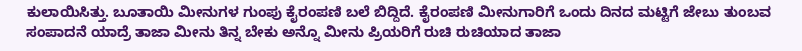ಕುಲಾಯಿಸಿತ್ತು. ಬೂತಾಯಿ ಮೀನುಗಳ ಗುಂಪು ಕೈರಂಪಣಿ ಬಲೆ ಬಿದ್ದಿದೆ. ಕೈರಂಪಣಿ ಮೀನುಗಾರಿಗೆ ಒಂದು ದಿನದ ಮಟ್ಟಿಗೆ ಜೇಬು ತುಂಬವ ಸಂಪಾದನೆ ಯಾದ್ರೆ ತಾಜಾ ಮೀನು ತಿನ್ನ ಬೇಕು ಅನ್ನೊ ಮೀನು ಪ್ರಿಯರಿಗೆ ರುಚಿ ರುಚಿಯಾದ ತಾಜಾ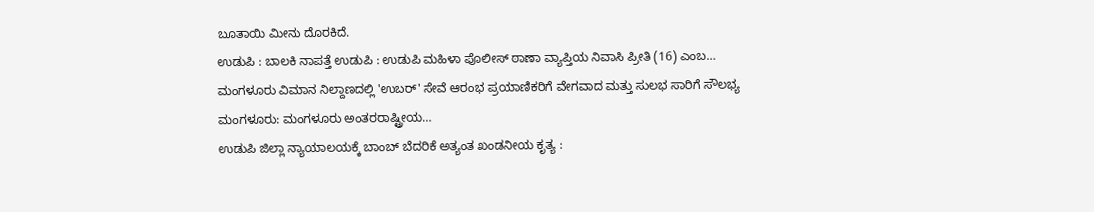ಬೂತಾಯಿ ಮೀನು ದೊರಕಿದೆ.
ಉಡುಪಿ : ಬಾಲಕಿ ನಾಪತ್ತೆ ಉಡುಪಿ : ಉಡುಪಿ ಮಹಿಳಾ ಪೊಲೀಸ್ ಠಾಣಾ ವ್ಯಾಪ್ತಿಯ ನಿವಾಸಿ ಪ್ರೀತಿ (16) ಎಂಬ…
ಮಂಗಳೂರು ವಿಮಾನ ನಿಲ್ದಾಣದಲ್ಲಿ 'ಉಬರ್' ಸೇವೆ ಆರಂಭ ಪ್ರಯಾಣಿಕರಿಗೆ ವೇಗವಾದ ಮತ್ತು ಸುಲಭ ಸಾರಿಗೆ ಸೌಲಭ್ಯ ಮಂಗಳೂರು: ಮಂಗಳೂರು ಅಂತರರಾಷ್ಟ್ರೀಯ…
ಉಡುಪಿ ಜಿಲ್ಲಾ ನ್ಯಾಯಾಲಯಕ್ಕೆ ಬಾಂಬ್ ಬೆದರಿಕೆ ಅತ್ಯಂತ ಖಂಡನೀಯ ಕೃತ್ಯ :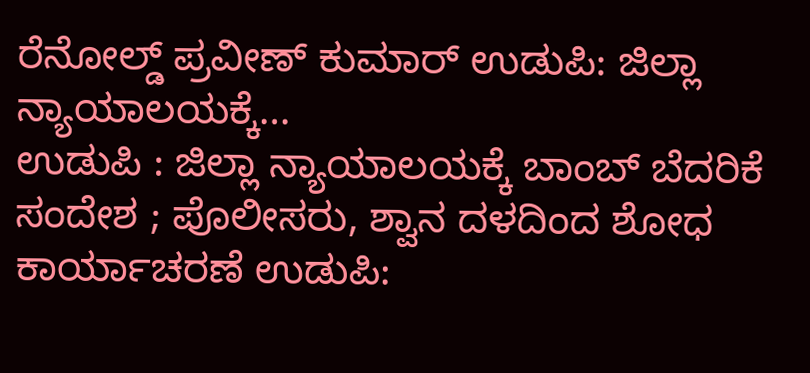ರೆನೋಲ್ಡ್ ಪ್ರವೀಣ್ ಕುಮಾರ್ ಉಡುಪಿ: ಜಿಲ್ಲಾ ನ್ಯಾಯಾಲಯಕ್ಕೆ…
ಉಡುಪಿ : ಜಿಲ್ಲಾ ನ್ಯಾಯಾಲಯಕ್ಕೆ ಬಾಂಬ್ ಬೆದರಿಕೆ ಸಂದೇಶ ; ಪೊಲೀಸರು, ಶ್ವಾನ ದಳದಿಂದ ಶೋಧ ಕಾರ್ಯಾಚರಣೆ ಉಡುಪಿ: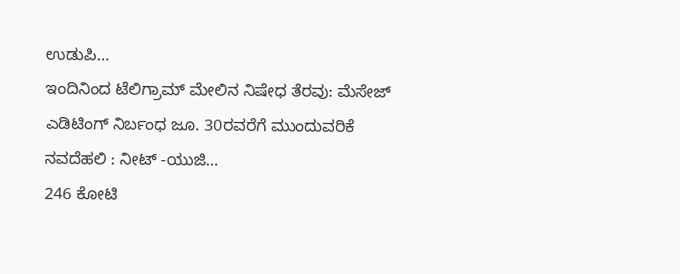ಉಡುಪಿ…
ಇಂದಿನಿಂದ ಟೆಲಿಗ್ರಾಮ್ ಮೇಲಿನ ನಿಷೇಧ ತೆರವು: ಮೆಸೇಜ್ ಎಡಿಟಿಂಗ್ ನಿರ್ಬಂಧ ಜೂ. 30ರವರೆಗೆ ಮುಂದುವರಿಕೆ ನವದೆಹಲಿ : ನೀಟ್ -ಯುಜಿ…
246 ಕೋಟಿ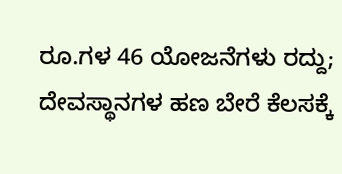ರೂ.ಗಳ 46 ಯೋಜನೆಗಳು ರದ್ದು; ದೇವಸ್ಥಾನಗಳ ಹಣ ಬೇರೆ ಕೆಲಸಕ್ಕೆ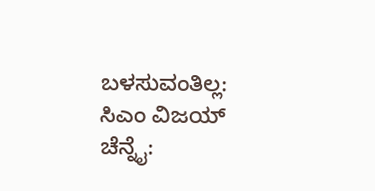ಬಳಸುವಂತಿಲ್ಲ: ಸಿಎಂ ವಿಜಯ್ ಚೆನ್ನೈ: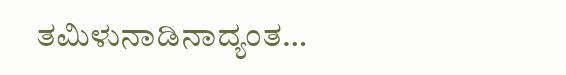ತಮಿಳುನಾಡಿನಾದ್ಯಂತ…